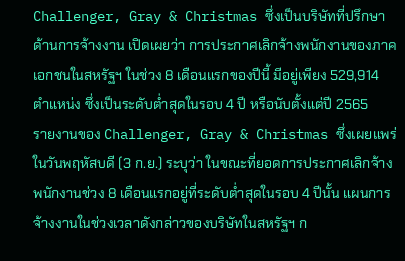Challenger, Gray & Christmas ซึ่งเป็นบริษัทที่ปรึกษาด้านการจ้างงาน เปิดเผยว่า การประกาศเลิกจ้างพนักงานของภาคเอกชนในสหรัฐฯ ในช่วง 8 เดือนแรกของปีนี้ มีอยู่เพียง 529,914 ตำแหน่ง ซึ่งเป็นระดับต่ำสุดในรอบ 4 ปี หรือนับตั้งแต่ปี 2565
รายงานของ Challenger, Gray & Christmas ซึ่งเผยแพร่ในวันพฤหัสบดี (3 ก.ย.) ระบุว่า ในขณะที่ยอดการประกาศเลิกจ้างพนักงานช่วง 8 เดือนแรกอยู่ที่ระดับต่ำสุดในรอบ 4 ปีนั้น แผนการจ้างงานในช่วงเวลาดังกล่าวของบริษัทในสหรัฐฯ ก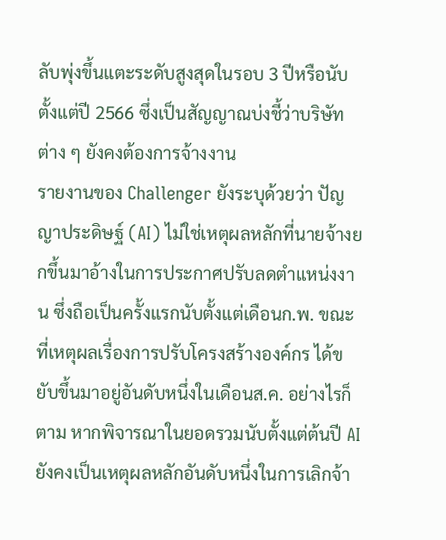ลับพุ่งขึ้นแตะระดับสูงสุดในรอบ 3 ปีหรือนับตั้งแต่ปี 2566 ซึ่งเป็นสัญญาณบ่งชี้ว่าบริษัทต่าง ๆ ยังคงต้องการจ้างงาน
รายงานของ Challenger ยังระบุด้วยว่า ปัญญาประดิษฐ์ (AI) ไม่ใช่เหตุผลหลักที่นายจ้างยกขึ้นมาอ้างในการประกาศปรับลดตำแหน่งงาน ซึ่งถือเป็นครั้งแรกนับตั้งแต่เดือนก.พ. ขณะที่เหตุผลเรื่องการปรับโครงสร้างองค์กร ได้ขยับขึ้นมาอยู่อันดับหนึ่งในเดือนส.ค. อย่างไรก็ตาม หากพิจารณาในยอดรวมนับตั้งแต่ต้นปี AI ยังคงเป็นเหตุผลหลักอันดับหนึ่งในการเลิกจ้า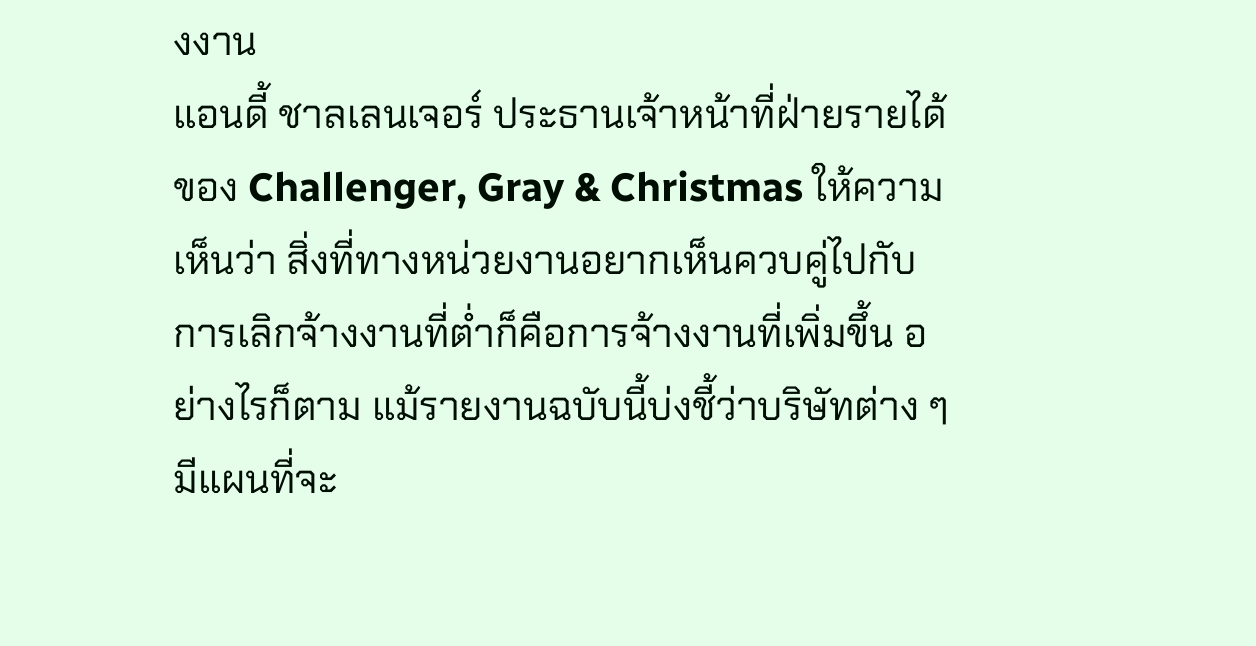งงาน
แอนดี้ ชาลเลนเจอร์ ประธานเจ้าหน้าที่ฝ่ายรายได้ของ Challenger, Gray & Christmas ให้ความเห็นว่า สิ่งที่ทางหน่วยงานอยากเห็นควบคู่ไปกับการเลิกจ้างงานที่ต่ำก็คือการจ้างงานที่เพิ่มขึ้น อย่างไรก็ตาม แม้รายงานฉบับนี้บ่งชี้ว่าบริษัทต่าง ๆ มีแผนที่จะ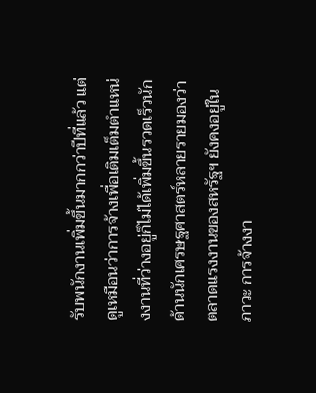รับพนักงานเพิ่มขึ้นมากกว่าปีที่แล้ว แต่ดูเหมือนว่าการจ้างเพื่อเติมเต็มตำแหน่งงานที่ว่างอยู่ก็ไม่ได้เพิ่มขึ้นรวดเร็วนัก
ด้านนักเศรษฐศาสตร์หลายรายมองว่า ตลาดแรงงานของสหรัฐฯ ยังคงอยู่ในภาวะ การจ้างงา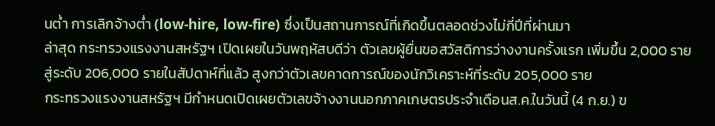นต่ำ การเลิกจ้างต่ำ (low-hire, low-fire) ซึ่งเป็นสถานการณ์ที่เกิดขึ้นตลอดช่วงไม่กี่ปีที่ผ่านมา
ล่าสุด กระทรวงแรงงานสหรัฐฯ เปิดเผยในวันพฤหัสบดีว่า ตัวเลขผู้ยื่นขอสวัสดิการว่างงานครั้งแรก เพิ่มขึ้น 2,000 ราย สู่ระดับ 206,000 รายในสัปดาห์ที่แล้ว สูงกว่าตัวเลขคาดการณ์ของนักวิเคราะห์ที่ระดับ 205,000 ราย
กระทรวงแรงงานสหรัฐฯ มีกำหนดเปิดเผยตัวเลขจ้างงานนอกภาคเกษตรประจำเดือนส.ค.ในวันนี้ (4 ก.ย.) ข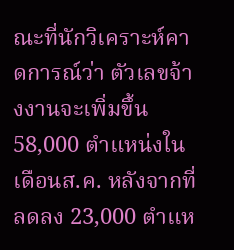ณะที่นักวิเคราะห์คาดการณ์ว่า ตัวเลขจ้างงานจะเพิ่มขึ้น 58,000 ตำแหน่งในเดือนส.ค. หลังจากที่ลดลง 23,000 ตำแห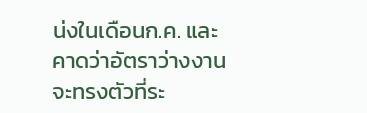น่งในเดือนก.ค. และคาดว่าอัตราว่างงานจะทรงตัวที่ระ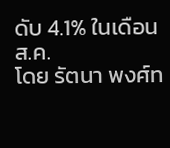ดับ 4.1% ในเดือนส.ค.
โดย รัตนา พงศ์ท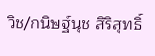วิช/กนิษฐ์นุช สิริสุทธิ์